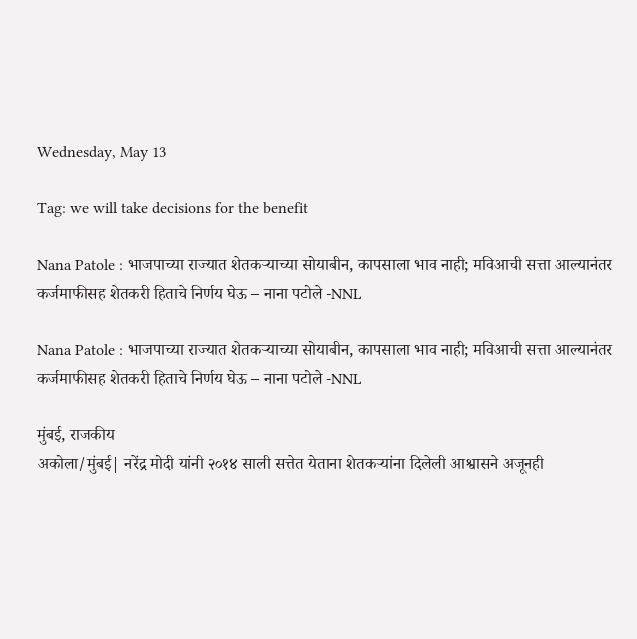Wednesday, May 13

Tag: we will take decisions for the benefit

Nana Patole : भाजपाच्या राज्यात शेतकऱ्याच्या सोयाबीन, कापसाला भाव नाही; मविआची सत्ता आल्यानंतर कर्जमाफीसह शेतकरी हिताचे निर्णय घेऊ – नाना पटोले -NNL

Nana Patole : भाजपाच्या राज्यात शेतकऱ्याच्या सोयाबीन, कापसाला भाव नाही; मविआची सत्ता आल्यानंतर कर्जमाफीसह शेतकरी हिताचे निर्णय घेऊ – नाना पटोले -NNL

मुंबई, राजकीय
अकोला/मुंबई| नरेंद्र मोदी यांनी २०१४ साली सत्तेत येताना शेतकऱ्यांना दिलेली आश्वासने अजूनही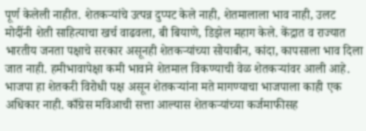पूर्ण केलेली नाहीत. शेतकऱ्यांचे उत्पन्न दुप्पट केले नाही, शेतमालाला भाव नाही, उलट मोदींनी शेती साहित्याचा खर्च वाढवला, बी बियाणे, डिझेल महाग केले. केंद्रात व राज्यात भारतीय जनता पक्षाचे सरकार असूनही शेतकऱ्यांच्या सोयाबीन, कांदा, कापसाला भाव दिला जात नाही. हमीभावापेक्षा कमी भावाने शेतमाल विकण्याची वेळ शेतकऱ्यांवर आली आहे. भाजपा हा शेतकरी विरोधी पक्ष असून शेतकऱ्यांना मते मागण्याचा भाजपाला काही एक अधिकार नाही. काँग्रेस मविआची सत्ता आल्यास शेतकऱ्यांच्या कर्जमाफीसह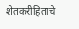शेतकरीहिताचे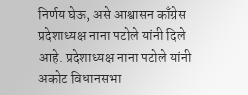निर्णय घेऊ, असे आश्वासन काँग्रेस प्रदेशाध्यक्ष नाना पटोले यांनी दिले आहे. प्रदेशाध्यक्ष नाना पटोले यांनी अकोट विधानसभा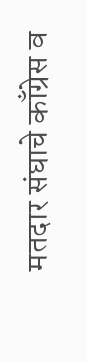मतदार संघाचे काँग्रेस व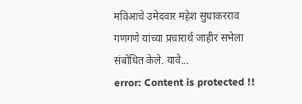मविआचे उमेदवार महेश सुधाकरराव गणगणे यांच्या प्रचारार्थ जाहीर सभेला संबोधित केले. यावे...
error: Content is protected !!